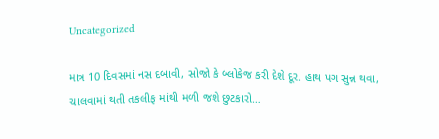Uncategorized

માત્ર 10 દિવસમાં નસ દબાવી, સોજો કે બ્લોકેજ કરી દેશે દૂર. હાથ પગ સુન્ન થવા, ચાલવામાં થતી તકલીફ માંથી મળી જશે છુટકારો…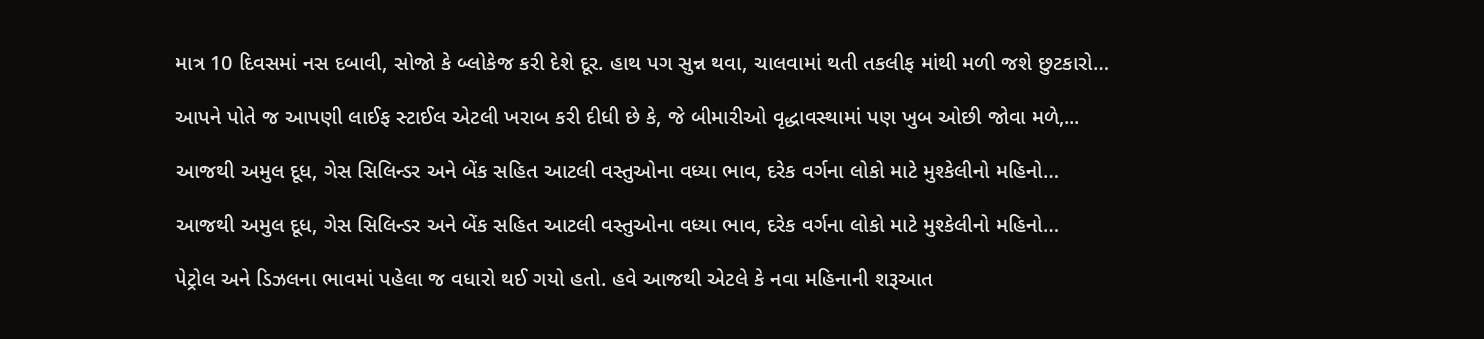માત્ર 10 દિવસમાં નસ દબાવી, સોજો કે બ્લોકેજ કરી દેશે દૂર. હાથ પગ સુન્ન થવા, ચાલવામાં થતી તકલીફ માંથી મળી જશે છુટકારો…

આપને પોતે જ આપણી લાઈફ સ્ટાઈલ એટલી ખરાબ કરી દીધી છે કે, જે બીમારીઓ વૃદ્ધાવસ્થામાં પણ ખુબ ઓછી જોવા મળે,...

આજથી અમુલ દૂધ, ગેસ સિલિન્ડર અને બેંક સહિત આટલી વસ્તુઓના વધ્યા ભાવ, દરેક વર્ગના લોકો માટે મુશ્કેલીનો મહિનો…

આજથી અમુલ દૂધ, ગેસ સિલિન્ડર અને બેંક સહિત આટલી વસ્તુઓના વધ્યા ભાવ, દરેક વર્ગના લોકો માટે મુશ્કેલીનો મહિનો…

પેટ્રોલ અને ડિઝલના ભાવમાં પહેલા જ વધારો થઈ ગયો હતો. હવે આજથી એટલે કે નવા મહિનાની શરૂઆત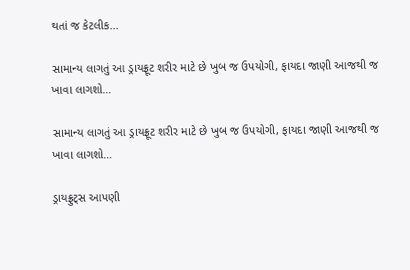થતાં જ કેટલીક...

સામાન્ય લાગતું આ ડ્રાયફ્રૂટ શરીર માટે છે ખુબ જ ઉપયોગી, ફાયદા જાણી આજથી જ ખાવા લાગશો…

સામાન્ય લાગતું આ ડ્રાયફ્રૂટ શરીર માટે છે ખુબ જ ઉપયોગી, ફાયદા જાણી આજથી જ ખાવા લાગશો…

ડ્રાયફ્રુટ્સ આપણી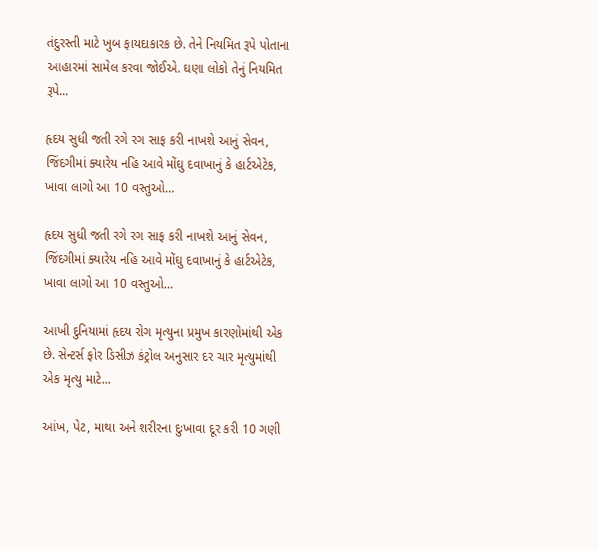તંદુરસ્તી માટે ખુબ ફાયદાકારક છે. તેને નિયમિત રૂપે પોતાના આહારમાં સામેલ કરવા જોઈએ. ઘણા લોકો તેનું નિયમિત રૂપે...

હૃદય સુધી જતી રગે રગ સાફ કરી નાખશે આનું સેવન, જિંદગીમાં ક્યારેય નહિ આવે મોંઘુ દવાખાનું કે હાર્ટએટેક,  ખાવા લાગો આ 10 વસ્તુઓ…

હૃદય સુધી જતી રગે રગ સાફ કરી નાખશે આનું સેવન, જિંદગીમાં ક્યારેય નહિ આવે મોંઘુ દવાખાનું કે હાર્ટએટેક, ખાવા લાગો આ 10 વસ્તુઓ…

આખી દુનિયામાં હૃદય રોગ મૃત્યુના પ્રમુખ કારણોમાંથી એક છે. સેન્ટર્સ ફોર ડિસીઝ કંટ્રોલ અનુસાર દર ચાર મૃત્યુમાંથી એક મૃત્યુ માટે...

આંખ, પેટ, માથા અને શરીરના દુઃખાવા દૂર કરી 10 ગણી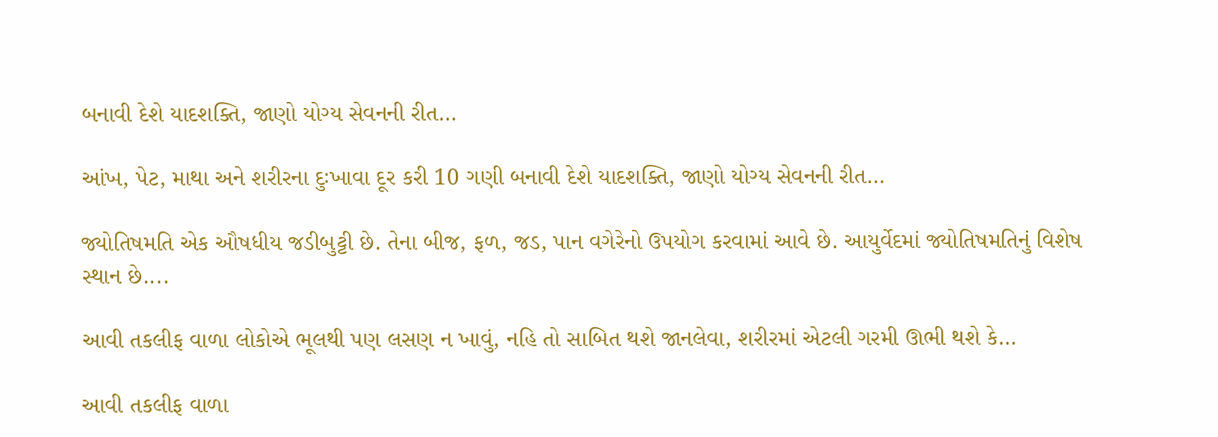બનાવી દેશે યાદશક્તિ, જાણો યોગ્ય સેવનની રીત…

આંખ, પેટ, માથા અને શરીરના દુઃખાવા દૂર કરી 10 ગણી બનાવી દેશે યાદશક્તિ, જાણો યોગ્ય સેવનની રીત…

જ્યોતિષમતિ એક ઔષધીય જડીબુટ્ટી છે. તેના બીજ, ફળ, જડ, પાન વગેરેનો ઉપયોગ કરવામાં આવે છે. આયુર્વેદમાં જ્યોતિષમતિનું વિશેષ સ્થાન છે....

આવી તકલીફ વાળા લોકોએ ભૂલથી પણ લસણ ન ખાવું, નહિ તો સાબિત થશે જાનલેવા, શરીરમાં એટલી ગરમી ઊભી થશે કે…

આવી તકલીફ વાળા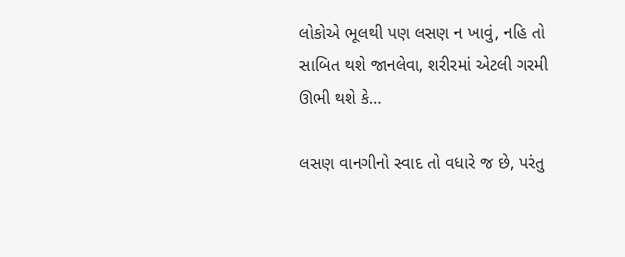લોકોએ ભૂલથી પણ લસણ ન ખાવું, નહિ તો સાબિત થશે જાનલેવા, શરીરમાં એટલી ગરમી ઊભી થશે કે…

લસણ વાનગીનો સ્વાદ તો વધારે જ છે, પરંતુ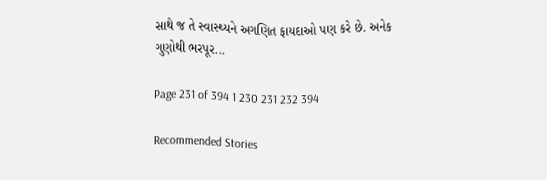સાથે જ તે સ્વાસ્થ્યને અગણિત ફાયદાઓ પણ કરે છે. અનેક ગુણોથી ભરપૂર...

Page 231 of 394 1 230 231 232 394

Recommended Stories